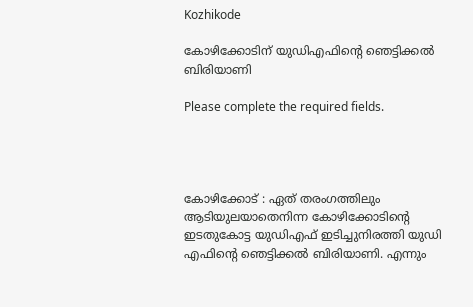Kozhikode

കോഴിക്കോടിന് യുഡിഎഫിന്റെ ഞെട്ടിക്കൽ ബിരിയാണി

Please complete the required fields.




കോഴിക്കോട് : ഏത് തരംഗത്തിലും ആടിയുലയാതെനിന്ന കോഴിക്കോടിന്റെ ഇടതുകോട്ട യുഡിഎഫ് ഇടിച്ചുനിരത്തി യുഡി എഫിന്റെ ഞെട്ടിക്കൽ ബിരിയാണി. എന്നും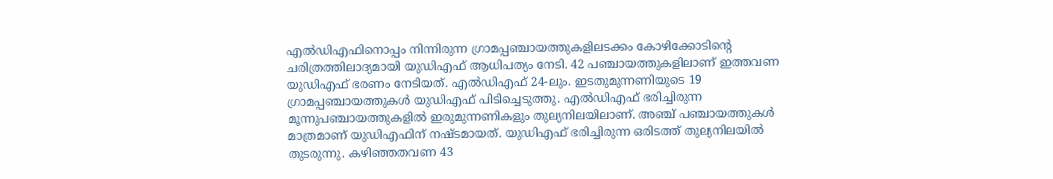എൽഡിഎഫിനൊപ്പം നിന്നിരുന്ന ഗ്രാമപ്പഞ്ചായത്തുകളിലടക്കം കോഴിക്കോടിന്റെ ചരിത്രത്തിലാദ്യമായി യുഡിഎഫ് ആധിപത്യം നേടി. 42 പഞ്ചായത്തുകളിലാണ് ഇത്തവണ യുഡിഎഫ് ഭരണം നേടിയത്. എൽഡിഎഫ്‌ 24-ലും. ഇടതുമുന്നണിയുടെ 19 ഗ്രാമപ്പഞ്ചായത്തുകൾ യുഡിഎഫ് പിടിച്ചെടുത്തു. എൽഡിഎഫ് ഭരിച്ചിരുന്ന മൂന്നുപഞ്ചായത്തുകളിൽ ഇരുമുന്നണികളും തുല്യനിലയിലാണ്. അഞ്ച് പഞ്ചായത്തുകൾ മാത്രമാണ് യുഡിഎഫിന് നഷ്ടമായത്. യുഡിഎഫ് ഭരിച്ചിരുന്ന ഒരിടത്ത് തുല്യനിലയിൽ തുടരുന്നു. കഴിഞ്ഞതവണ 43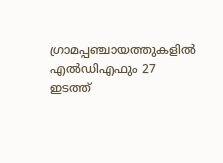ഗ്രാമപ്പഞ്ചായത്തുകളിൽ എൽഡിഎഫും 27 ഇടത്ത്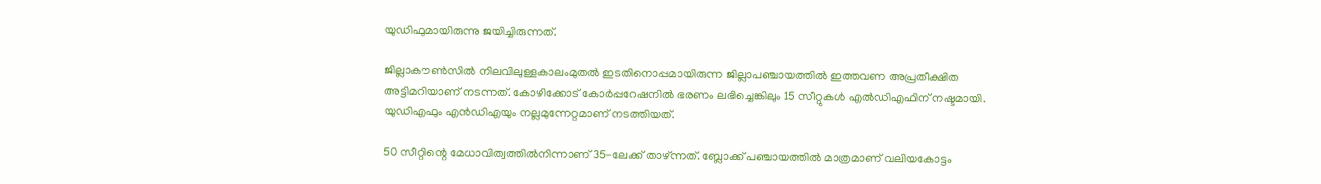യുഡിഫുമായിരുന്നു ജയിച്ചിരുന്നത്.

ജില്ലാകൗൺസിൽ നിലവിലുള്ളകാലംമുതൽ ഇടതിനൊപ്പമായിരുന്ന ജില്ലാപഞ്ചായത്തിൽ ഇത്തവണ അപ്രതീക്ഷിത അട്ടിമറിയാണ് നടന്നത്. കോഴിക്കോട് കോർപ്പറേഷനിൽ ഭരണം ലഭിച്ചെങ്കിലും 15 സീറ്റുകൾ എൽഡിഎഫിന് നഷ്ടമായി. യുഡിഎഫും എൻഡിഎയും നല്ലമുന്നേറ്റമാണ് നടത്തിയത്.

50 സീറ്റിന്റെ മേധാവിത്വത്തിൽനിന്നാണ് 35-ലേക്ക് താഴ്ന്നത്. ബ്ലോക്ക് പഞ്ചായത്തിൽ മാത്രമാണ് വലിയകോട്ടം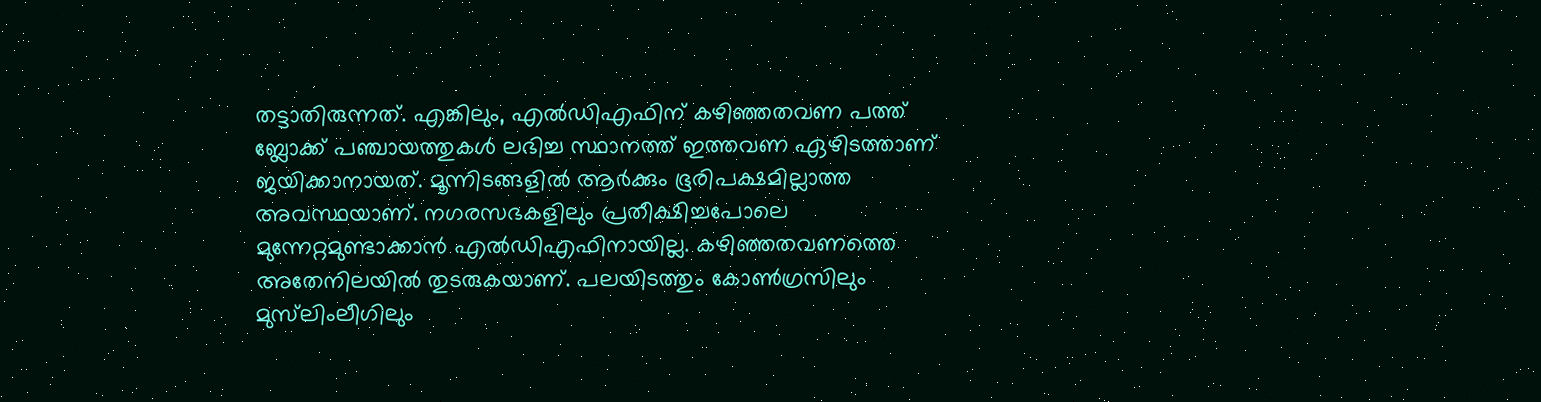തട്ടാതിരുന്നത്. എങ്കിലും, എൽഡിഎഫിന് കഴിഞ്ഞതവണ പത്ത് ബ്ലോക്ക് പഞ്ചായത്തുകൾ ലഭിച്ച സ്ഥാനത്ത് ഇത്തവണ ഏഴിടത്താണ് ജയിക്കാനായത്. മൂന്നിടങ്ങളിൽ ആർക്കും ഭൂരിപക്ഷമില്ലാത്ത അവസ്ഥയാണ്. നഗരസഭകളിലും പ്രതീക്ഷിച്ചപോലെ മുന്നേറ്റമുണ്ടാക്കാൻ എൽഡിഎഫിനായില്ല. കഴിഞ്ഞതവണത്തെ അതേനിലയിൽ തുടരുകയാണ്. പലയിടത്തും കോൺഗ്രസിലും മുസ്‌ലിംലീഗിലും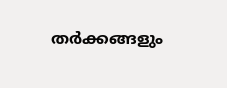തർക്കങ്ങളും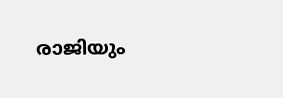രാജിയും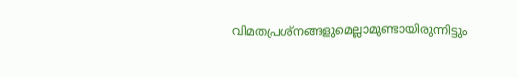വിമതപ്രശ്നങ്ങളുമെല്ലാമുണ്ടായിരുന്നിട്ടും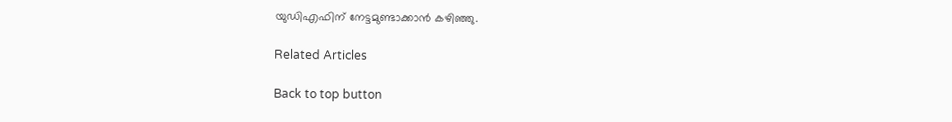യുഡിഎഫിന് നേട്ടമുണ്ടാക്കാൻ കഴിഞ്ഞു.

Related Articles

Back to top button